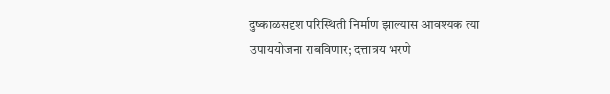दुष्काळसदृश परिस्थिती निर्माण झाल्यास आवश्यक त्या उपाययोजना राबविणार; दत्तात्रय भरणे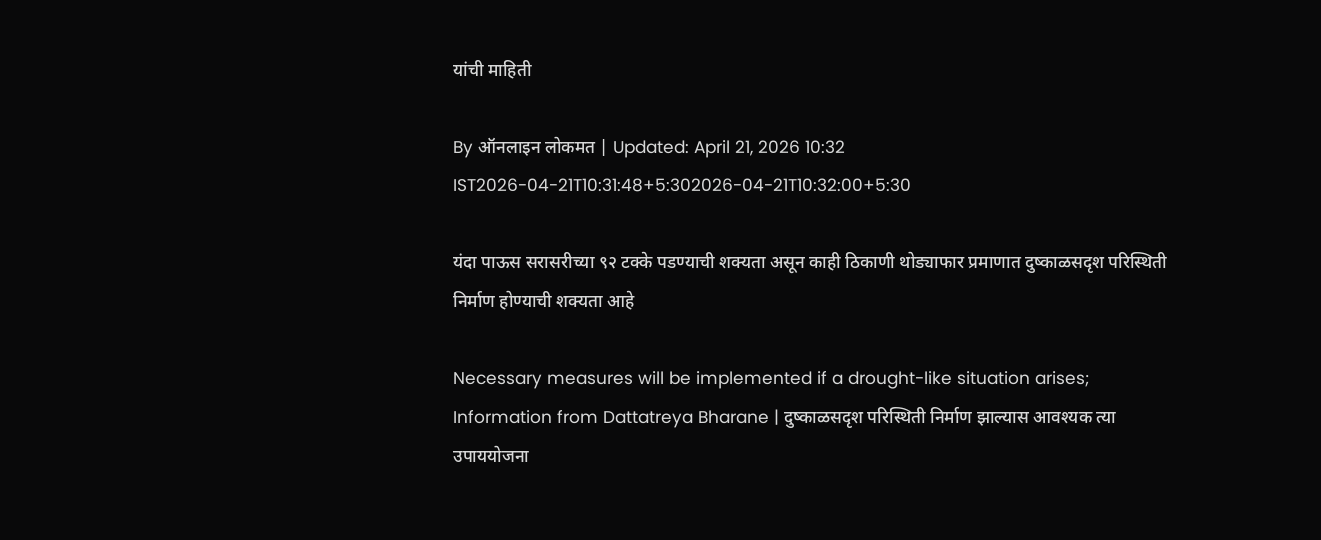यांची माहिती

By ऑनलाइन लोकमत | Updated: April 21, 2026 10:32 IST2026-04-21T10:31:48+5:302026-04-21T10:32:00+5:30

यंदा पाऊस सरासरीच्या ९२ टक्के पडण्याची शक्यता असून काही ठिकाणी थोड्याफार प्रमाणात दुष्काळसदृश परिस्थिती निर्माण होण्याची शक्यता आहे

Necessary measures will be implemented if a drought-like situation arises; Information from Dattatreya Bharane | दुष्काळसदृश परिस्थिती निर्माण झाल्यास आवश्यक त्या उपाययोजना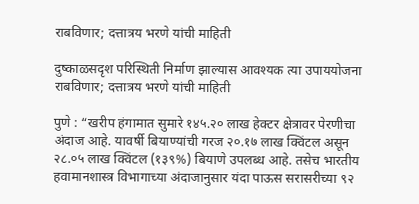राबविणार; दत्तात्रय भरणे यांची माहिती

दुष्काळसदृश परिस्थिती निर्माण झाल्यास आवश्यक त्या उपाययोजना राबविणार; दत्तात्रय भरणे यांची माहिती

पुणे : “खरीप हंगामात सुमारे १४५.२० लाख हेक्टर क्षेत्रावर पेरणीचा अंदाज आहे. यावर्षी बियाण्यांची गरज २०.१७ लाख क्विंटल असून २८.०५ लाख क्विंटल (१३९%) बियाणे उपलब्ध आहे. तसेच भारतीय हवामानशास्त्र विभागाच्या अंदाजानुसार यंदा पाऊस सरासरीच्या ९२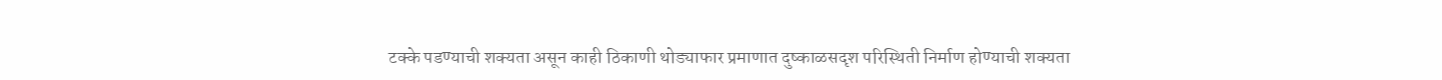टक्के पडण्याची शक्यता असून काही ठिकाणी थोड्याफार प्रमाणात दुष्काळसदृश परिस्थिती निर्माण होण्याची शक्यता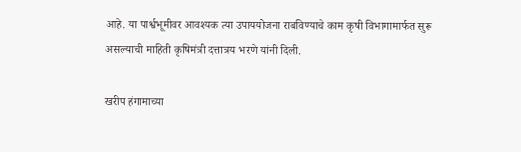आहे. या पार्श्वभूमीवर आवश्यक त्या उपाययोजना राबविण्याचे काम कृषी विभागामार्फत सुरू असल्याची माहिती कृषिमंत्री दत्तात्रय भरणे यांनी दिली.

खरीप हंगामाच्या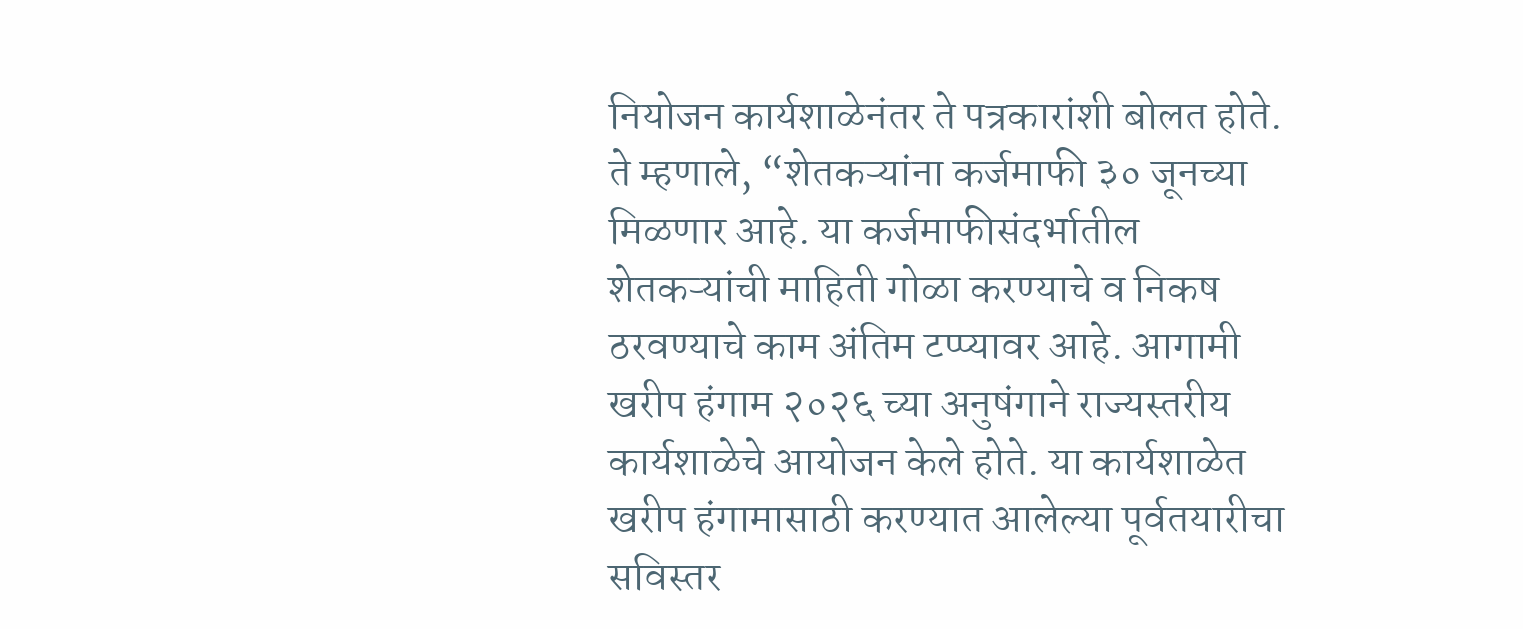नियोजन कार्यशाळेनंतर ते पत्रकारांशी बोलत होते. ते म्हणाले, “शेतकऱ्यांना कर्जमाफी ३० जूनच्या मिळणार आहे. या कर्जमाफीसंदर्भातील शेतकऱ्यांची माहिती गोळा करण्याचे व निकष ठरवण्याचे काम अंतिम टप्प्यावर आहे. आगामी खरीप हंगाम २०२६ च्या अनुषंगाने राज्यस्तरीय कार्यशाळेचे आयोजन केले होते. या कार्यशाळेत खरीप हंगामासाठी करण्यात आलेल्या पूर्वतयारीचा सविस्तर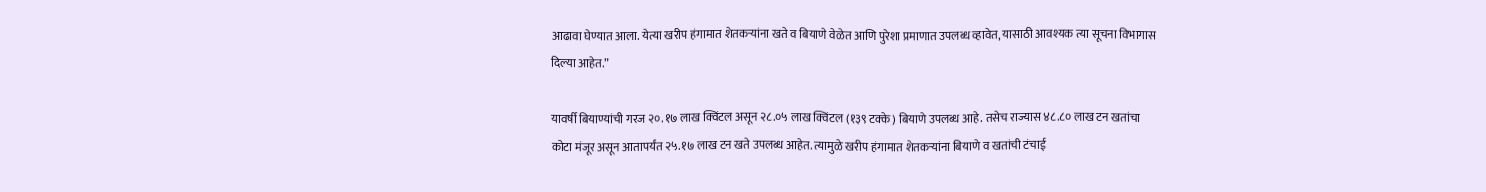आढावा घेण्यात आला. येत्या खरीप हंगामात शेतकऱ्यांना खते व बियाणे वेळेत आणि पुरेशा प्रमाणात उपलब्ध व्हावेत, यासाठी आवश्यक त्या सूचना विभागास दिल्या आहेत.”

यावर्षी बियाण्यांची गरज २०.१७ लाख क्विंटल असून २८.०५ लाख क्विंटल (१३९ टक्के) बियाणे उपलब्ध आहे. तसेच राज्यास ४८.८० लाख टन खतांचा कोटा मंजूर असून आतापर्यंत २५.१७ लाख टन खते उपलब्ध आहेत. त्यामुळे खरीप हंगामात शेतकऱ्यांना बियाणे व खतांची टंचाई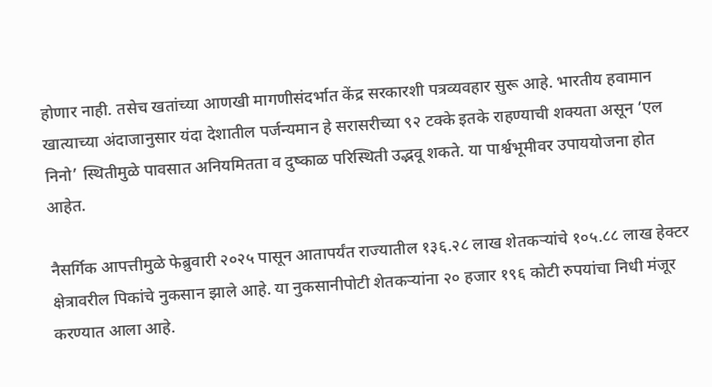होणार नाही. तसेच खतांच्या आणखी मागणीसंदर्भात केंद्र सरकारशी पत्रव्यवहार सुरू आहे. भारतीय हवामान खात्याच्या अंदाजानुसार यंदा देशातील पर्जन्यमान हे सरासरीच्या ९२ टक्के इतके राहण्याची शक्यता असून ‘एल निनो’ स्थितीमुळे पावसात अनियमितता व दुष्काळ परिस्थिती उद्भवू शकते. या पार्श्वभूमीवर उपाययोजना होत आहेत.

नैसर्गिक आपत्तीमुळे फेब्रुवारी २०२५ पासून आतापर्यंत राज्यातील १३६.२८ लाख शेतकऱ्यांचे १०५.८८ लाख हेक्टर क्षेत्रावरील पिकांचे नुकसान झाले आहे. या नुकसानीपोटी शेतकऱ्यांना २० हजार १९६ कोटी रुपयांचा निधी मंजूर करण्यात आला आहे.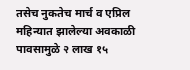तसेच नुकतेच मार्च व एप्रिल महिन्यात झालेल्या अवकाळी पावसामुळे २ लाख १५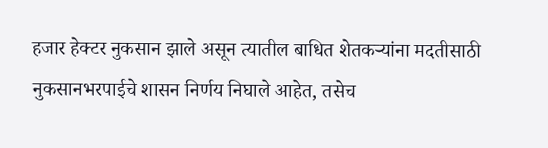हजार हेक्टर नुकसान झाले असून त्यातील बाधित शेतकऱ्यांना मदतीसाठी नुकसानभरपाईचे शासन निर्णय निघाले आहेत, तसेच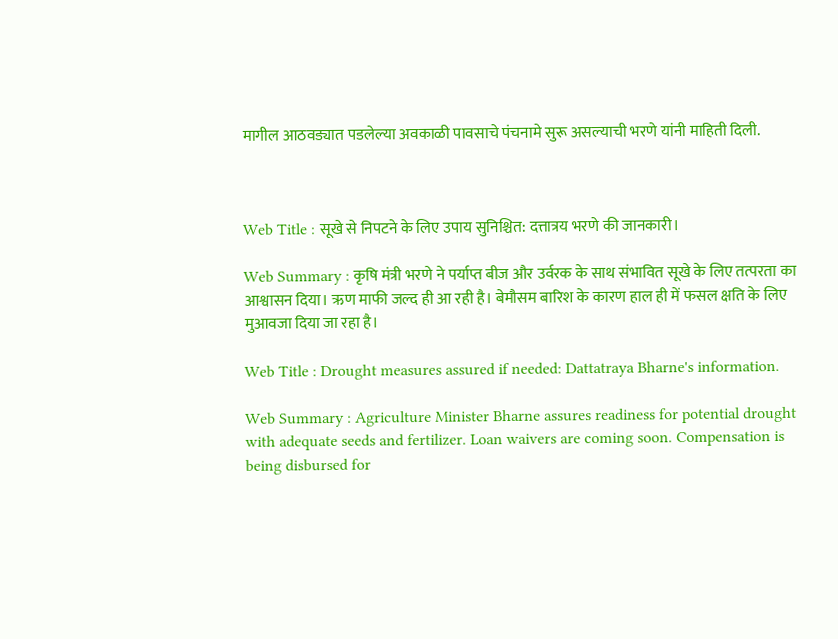मागील आठवड्यात पडलेल्या अवकाळी पावसाचे पंचनामे सुरू असल्याची भरणे यांनी माहिती दिली.



Web Title : सूखे से निपटने के लिए उपाय सुनिश्चित: दत्तात्रय भरणे की जानकारी।

Web Summary : कृषि मंत्री भरणे ने पर्याप्त बीज और उर्वरक के साथ संभावित सूखे के लिए तत्परता का आश्वासन दिया। ऋण माफी जल्द ही आ रही है। बेमौसम बारिश के कारण हाल ही में फसल क्षति के लिए मुआवजा दिया जा रहा है।

Web Title : Drought measures assured if needed: Dattatraya Bharne's information.

Web Summary : Agriculture Minister Bharne assures readiness for potential drought with adequate seeds and fertilizer. Loan waivers are coming soon. Compensation is being disbursed for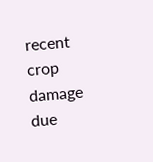recent crop damage due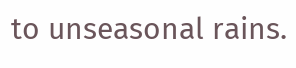to unseasonal rains.